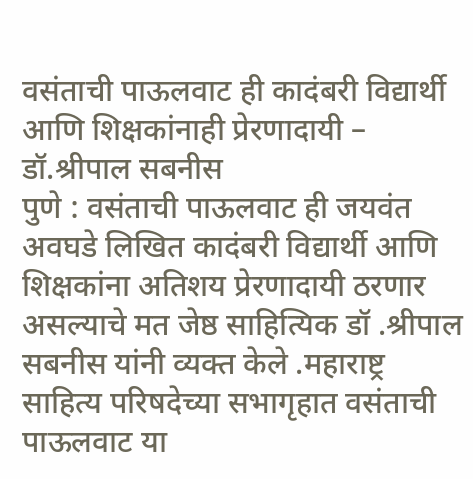वसंताची पाऊलवाट ही कादंबरी विद्यार्थी आणि शिक्षकांनाही प्रेरणादायी – डॉ.श्रीपाल सबनीस
पुणे : वसंताची पाऊलवाट ही जयवंत अवघडे लिखित कादंबरी विद्यार्थी आणि शिक्षकांना अतिशय प्रेरणादायी ठरणार असल्याचे मत जेष्ठ साहित्यिक डॉ .श्रीपाल सबनीस यांनी व्यक्त केले .महाराष्ट्र साहित्य परिषदेच्या सभागृहात वसंताची पाऊलवाट या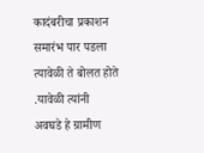कादंबरीचा प्रकाशन समारंभ पार पडला त्यावेळी ते बोलत होते .यावेळी त्यांनी अवघडे हे ग्रामीण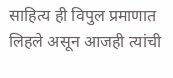साहित्य ही विपुल प्रमाणात लिहले असून आजही त्यांची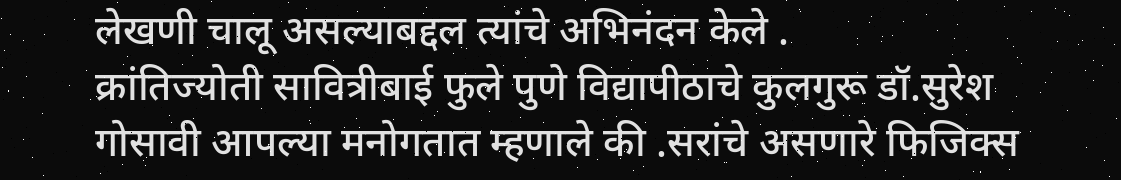लेखणी चालू असल्याबद्दल त्यांचे अभिनंदन केले .
क्रांतिज्योती सावित्रीबाई फुले पुणे विद्यापीठाचे कुलगुरू डॉ.सुरेश गोसावी आपल्या मनोगतात म्हणाले की .सरांचे असणारे फिजिक्स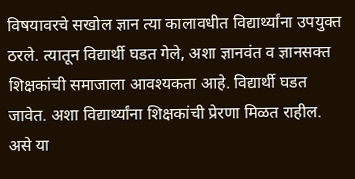विषयावरचे सखोल ज्ञान त्या कालावधीत विद्यार्थ्यांना उपयुक्त ठरले. त्यातून विद्यार्थी घडत गेले, अशा ज्ञानवंत व ज्ञानसक्त शिक्षकांची समाजाला आवश्यकता आहे. विद्यार्थी घडत जावेत. अशा विद्यार्थ्यांना शिक्षकांची प्रेरणा मिळत राहील. असे या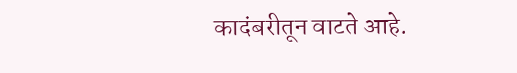कादंबरीतून वाटते आहे.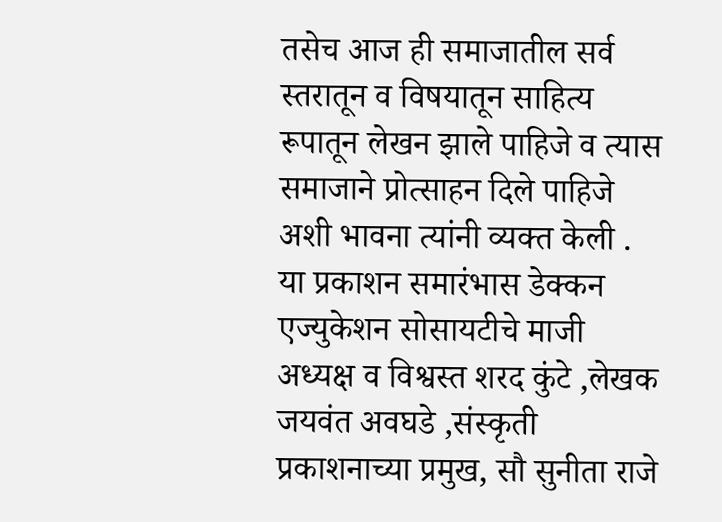तसेच आज ही समाजातील सर्व स्तरातून व विषयातून साहित्य रूपातून लेखन झाले पाहिजे व त्यास समाजाने प्रोत्साहन दिले पाहिजे अशी भावना त्यांनी व्यक्त केली .
या प्रकाशन समारंभास डेक्कन एज्युकेशन सोसायटीचे माजी अध्यक्ष व विश्वस्त शरद कुंटे ,लेखक जयवंत अवघडे ,संस्कृती प्रकाशनाच्या प्रमुख, सौ सुनीता राजे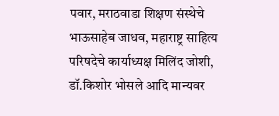पवार, मराठवाडा शिक्षण संस्थेचे भाऊसाहेब जाधव, महाराष्ट्र साहित्य परिषदेचे कार्याध्यक्ष मिलिंद जोशी, डॉ.किशोर भोसले आदि मान्यवर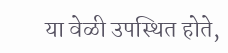या वेळी उपस्थित होते,